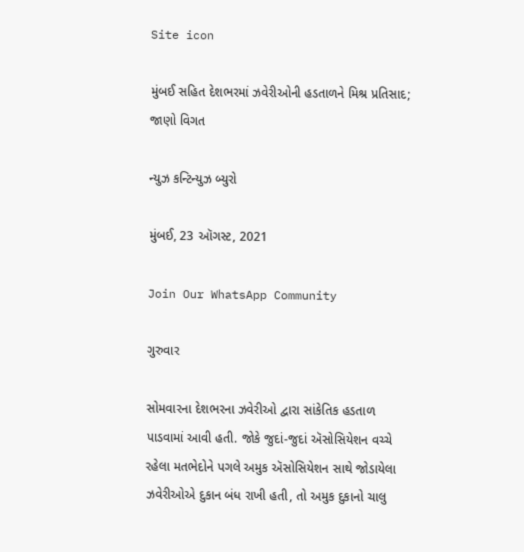Site icon

મુંબઈ સહિત દેશભરમાં ઝવેરીઓની હડતાળને મિશ્ર પ્રતિસાદ; જાણો વિગત

ન્યુઝ કન્ટિન્યુઝ બ્યુરો

મુંબઈ, 23 ઑગસ્ટ, 2021

Join Our WhatsApp Community

ગુરુવાર

સોમવારના દેશભરના ઝવેરીઓ દ્વારા સાંકેતિક હડતાળ પાડવામાં આવી હતી. જોકે જુદાં-જુદાં ઍસોસિયેશન વચ્ચે રહેલા મતભેદોને પગલે અમુક ઍસોસિયેશન સાથે જોડાયેલા ઝવેરીઓએ દુકાન બંધ રાખી હતી, તો અમુક દુકાનો ચાલુ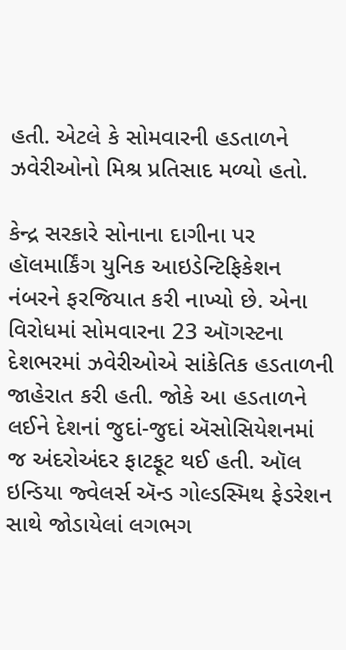હતી. એટલે કે સોમવારની હડતાળને ઝવેરીઓનો મિશ્ર પ્રતિસાદ મળ્યો હતો.

કેન્દ્ર સરકારે સોનાના દાગીના પર હૉલમાર્કિંગ યુનિક આઇડેન્ટિફિકેશન નંબરને ફરજિયાત કરી નાખ્યો છે. એના વિરોધમાં સોમવારના 23 ઑગસ્ટના દેશભરમાં ઝવેરીઓએ સાંકેતિક હડતાળની જાહેરાત કરી હતી. જોકે આ હડતાળને લઈને દેશનાં જુદાં-જુદાં ઍસોસિયેશનમાં જ અંદરોઅંદર ફાટફૂટ થઈ હતી. ઑલ ઇન્ડિયા જ્વેલર્સ ઍન્ડ ગોલ્ડસ્મિથ ફેડરેશન સાથે જોડાયેલાં લગભગ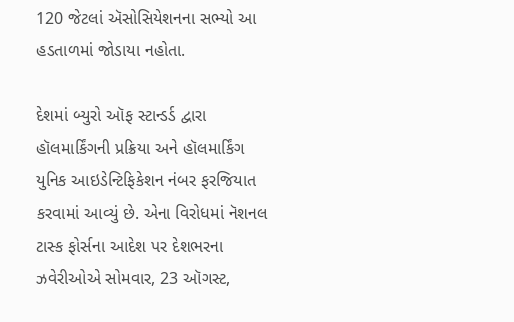120 જેટલાં ઍસોસિયેશનના સભ્યો આ હડતાળમાં જોડાયા નહોતા.

દેશમાં બ્યુરો ઑફ સ્ટાન્ડર્ડ દ્વારા હૉલમાર્કિંગની પ્રક્રિયા અને હૉલમાર્કિંગ યુનિક આઇડેન્ટિફિકેશન નંબર ફરજિયાત કરવામાં આવ્યું છે. એના વિરોધમાં નૅશનલ ટાસ્ક ફોર્સના આદેશ પર દેશભરના ઝવેરીઓએ સોમવાર, 23 ઑગસ્ટ,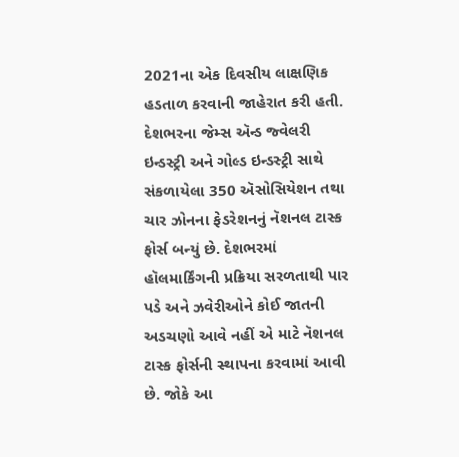2021ના એક દિવસીય લાક્ષણિક હડતાળ કરવાની જાહેરાત કરી હતી. દેશભરના જેમ્સ ઍન્ડ જ્વેલરી ઇન્ડસ્ટ્રી અને ગોલ્ડ ઇન્ડસ્ટ્રી સાથે સંકળાયેલા 350 ઍસોસિયેશન તથા ચાર ઝોનના ફેડરેશનનું નૅશનલ ટાસ્ક ફોર્સ બન્યું છે. દેશભરમાં હૉલમાર્કિંગની પ્રક્રિયા સરળતાથી પાર પડે અને ઝવેરીઓને કોઈ જાતની અડચણો આવે નહીં એ માટે નૅશનલ ટાસ્ક ફોર્સની સ્થાપના કરવામાં આવી છે. જોકે આ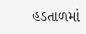હડતાળમાં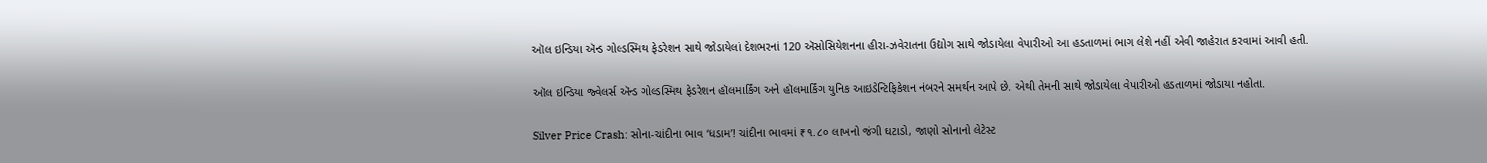ઑલ ઇન્ડિયા ઍન્ડ ગોલ્ડસ્મિથ ફેડરેશન સાથે જોડાયેલાં દેશભરનાં 120 ઍસોસિયેશનના હીરા-ઝવેરાતના ઉદ્યોગ સાથે જોડાયેલા વેપારીઓ આ હડતાળમાં ભાગ લેશે નહીં એવી જાહેરાત કરવામાં આવી હતી.

ઑલ ઇન્ડિયા જ્વેલર્સ ઍન્ડ ગોલ્ડસ્મિથ ફેડરેશન હૉલમાર્કિંગ અને હૉલમાર્કિંગ યુનિક આઇડેન્ટિફિકેશન નંબરને સમર્થન આપે છે. એથી તેમની સાથે જોડાયેલા વેપારીઓ હડતાળમાં જોડાયા નહોતા.

Silver Price Crash: સોના-ચાંદીના ભાવ ‘ધડામ’! ચાંદીના ભાવમાં ₹૧.૮૦ લાખનો જંગી ઘટાડો, જાણો સોનાનો લેટેસ્ટ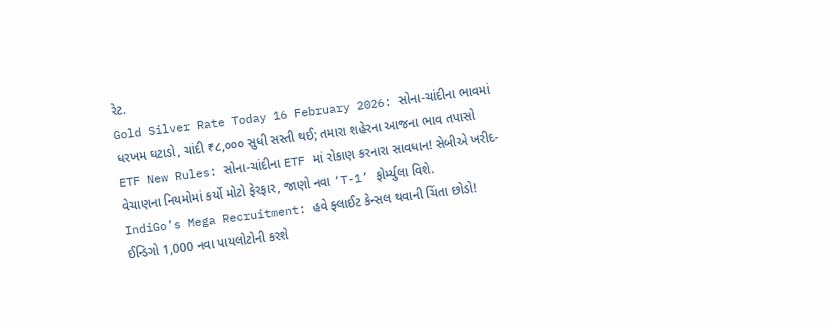રેટ.
Gold Silver Rate Today 16 February 2026: સોના-ચાંદીના ભાવમાં ધરખમ ઘટાડો, ચાંદી ₹૮,૦૦૦ સુધી સસ્તી થઈ; તમારા શહેરના આજના ભાવ તપાસો
ETF New Rules: સોના-ચાંદીના ETF માં રોકાણ કરનારા સાવધાન! સેબીએ ખરીદ-વેચાણના નિયમોમાં કર્યો મોટો ફેરફાર, જાણો નવા ‘T-1’ ફોર્મ્યુલા વિશે.
IndiGo’s Mega Recruitment: હવે ફ્લાઈટ કેન્સલ થવાની ચિંતા છોડો! ઈન્ડિગો 1,000 નવા પાયલોટોની કરશે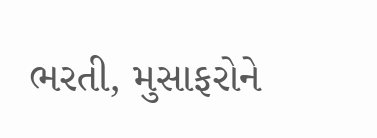ભરતી, મુસાફરોને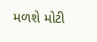મળશે મોટી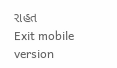રાહત
Exit mobile version